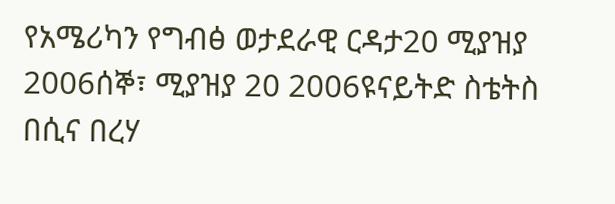የአሜሪካን የግብፅ ወታደራዊ ርዳታ20 ሚያዝያ 2006ሰኞ፣ ሚያዝያ 20 2006ዩናይትድ ስቴትስ በሲና በረሃ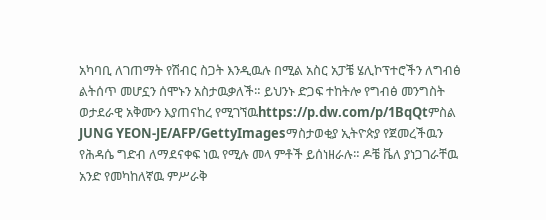አካባቢ ለገጠማት የሽብር ስጋት እንዲዉሉ በሚል አስር አፓቼ ሄሊኮፕተሮችን ለግብፅ ልትሰጥ መሆኗን ሰሞኑን አስታዉቃለች። ይህንኑ ድጋፍ ተከትሎ የግብፅ መንግስት ወታደራዊ አቅሙን እያጠናከረ የሚገኘዉhttps://p.dw.com/p/1BqQtምስል JUNG YEON-JE/AFP/GettyImagesማስታወቂያ ኢትዮጵያ የጀመረችዉን የሕዳሴ ግድብ ለማደናቀፍ ነዉ የሚሉ መላ ምቶች ይሰነዘራሉ። ዶቼ ቬለ ያነጋገራቸዉ አንድ የመካከለኛዉ ምሥራቅ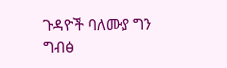ጉዳዮች ባለሙያ ግን ግብፅ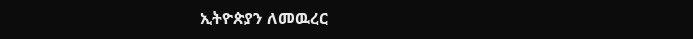ኢትዮጵያን ለመዉረር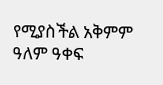የሚያስችል አቅምም ዓለም ዓቀፍ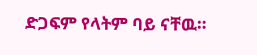ድጋፍም የላትም ባይ ናቸዉ።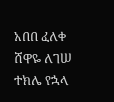አበበ ፈለቀ ሸዋዬ ለገሠ ተክሌ የኋላ